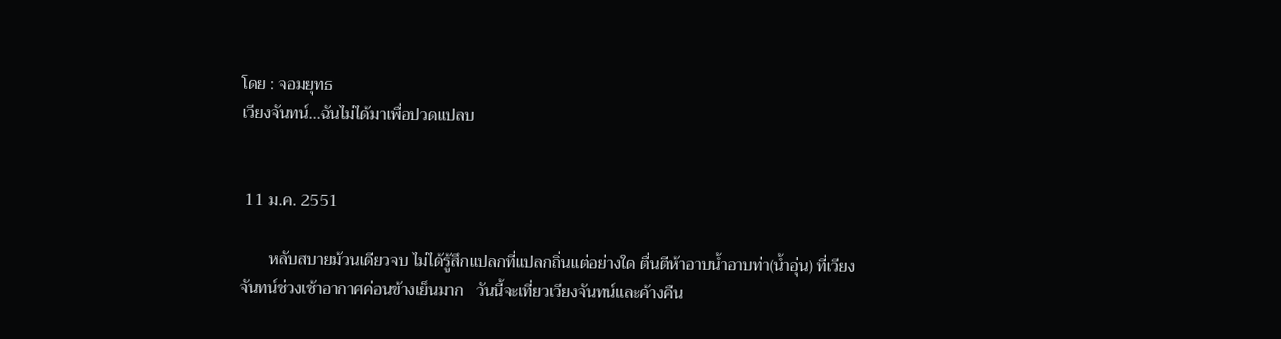โดย : จอมยุทธ
เวียงจันทน์...ฉันไม่ได้มาเพื่อปวดแปลบ


 11 ม.ค. 2551

       หลับสบายม้วนเดียวจบ ไม่ได้รู้สึกแปลกที่แปลกถิ่นแต่อย่างใด ตื่นตีห้าอาบน้ำอาบท่า(น้ำอุ่น) ที่เวียงจันทน์ช่วงเช้าอากาศค่อนข้างเย็นมาก   วันนี้จะเที่ยวเวียงจันทน์และค้างคืน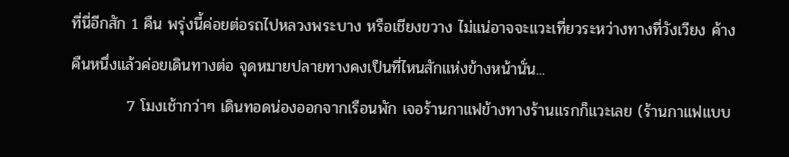ที่นี่อีกสัก 1 คืน พรุ่งนี้ค่อยต่อรถไปหลวงพระบาง หรือเชียงขวาง ไม่แน่อาจจะแวะเที่ยวระหว่างทางที่วังเวียง ค้างคืนหนึ่งแล้วค่อยเดินทางต่อ จุดหมายปลายทางคงเป็นที่ไหนสักแห่งข้างหน้านั่น...
          7 โมงเช้ากว่าๆ เดินทอดน่องออกจากเรือนพัก เจอร้านกาแฟข้างทางร้านแรกก็แวะเลย (ร้านกาแฟแบบ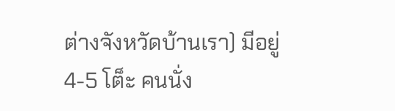ต่างจังหวัดบ้านเรา) มีอยู่ 4-5 โต็ะ คนนั่ง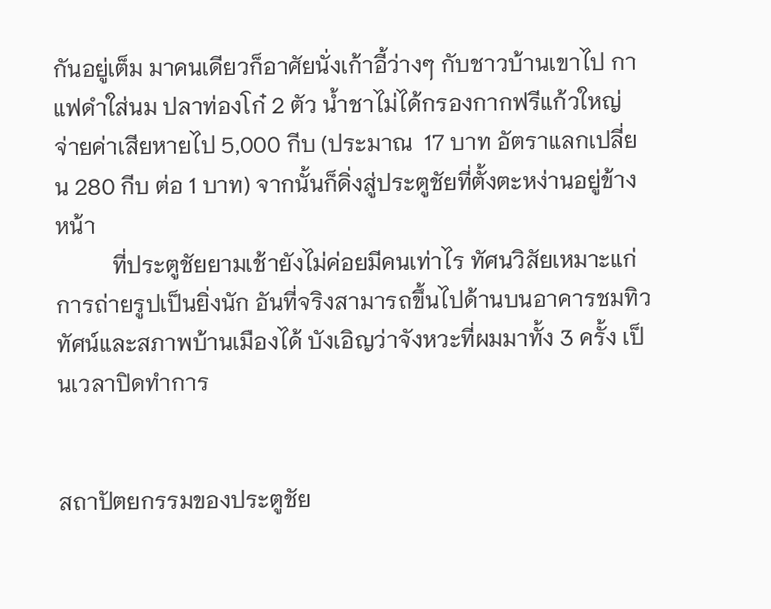กันอยู่เต็ม มาคนเดียวก็อาศัยนั่งเก้าอี้ว่างๆ กับชาวบ้านเขาไป กาแฟดำใส่นม ปลาท่องโก๋ 2 ตัว น้ำชาไม่ได้กรองกากฟรีแก้วใหญ่ จ่ายค่าเสียหายไป 5,000 กีบ (ประมาณ  17 บาท อัตราแลกเปลี่ยน 280 กีบ ต่อ 1 บาท) จากนั้นก็ดิ่งสู่ประตูชัยที่ตั้งตะหง่านอยู่ข้างหน้า
          ที่ประตูชัยยามเช้ายังไม่ค่อยมีคนเท่าไร ทัศนวิสัยเหมาะแก่การถ่ายรูปเป็นยิ่งนัก อันที่จริงสามารถขึ้นไปด้านบนอาคารชมทิวทัศน์และสภาพบ้านเมืองได้ บังเอิญว่าจังหวะที่ผมมาทั้ง 3 ครั้ง เป็นเวลาปิดทำการ


สถาปัตยกรรมของประตูชัย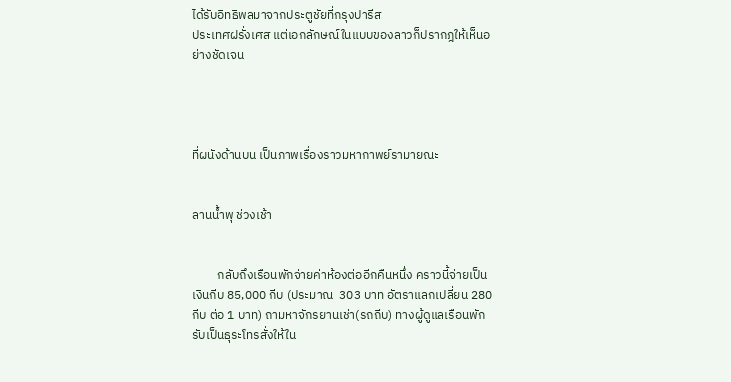ได้รับอิทธิพลมาจากประตูชัยที่กรุงปารีส
ประเทศฝรั่งเศส แต่เอกลักษณ์ในแบบของลาวก็ปรากฎให้เห็นอย่างชัดเจน




ที่ผนังด้านบน เป็นภาพเรื่องราวมหากาพย์รามายณะ


ลานน้ำพุ ช่วงเช้า


         กลับถึงเรือนพักจ่ายค่าห้องต่ออีกคืนหนึ่ง คราวนี้จ่ายเป็นเงินกีบ 85,000 กีบ (ประมาณ  303 บาท อัตราแลกเปลี่ยน 280 กีบ ต่อ 1 บาท) ถามหาจักรยานเช่า(รถถีบ) ทางผู้ดูแลเรือนพักรับเป็นธุระโทรสั่งให้ใน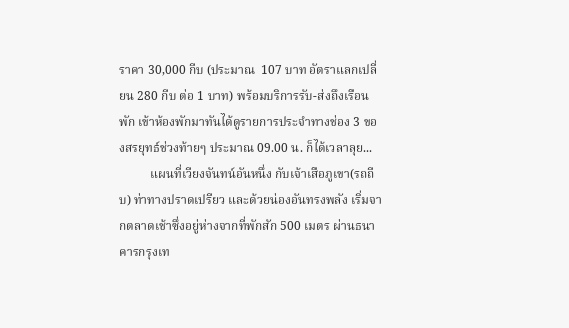ราคา 30,000 กีบ (ประมาณ  107 บาท อัตราแลกเปลี่ยน 280 กีบ ต่อ 1 บาท) พร้อมบริการรับ-ส่งถึงเรือนพัก เข้าห้องพักมาทันได้ดูรายการประจำทางช่อง 3 ของสรยุทธ์ช่วงท้ายๆ ประมาณ 09.00 น. ก็ได้เวลาลุย...
          แผนที่เวียงจันทน์อันหนึ่ง กับเจ้าเสือภูเขา(รถถีบ) ท่าทางปราดเปรียว และด้วยน่องอันทรงพลัง เริ่มจากตลาดเช้าซึ่งอยู่ห่างจากที่พักสัก 500 เมตร ผ่านธนาคารกรุงเท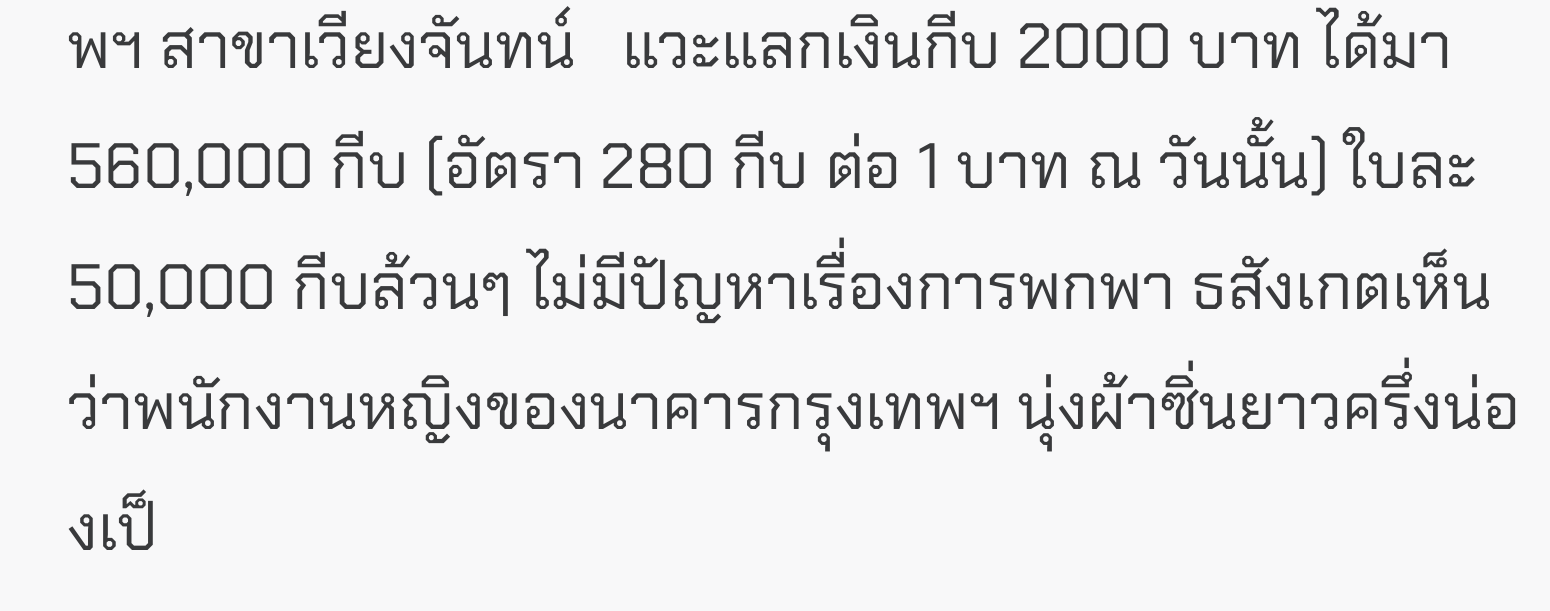พฯ สาขาเวียงจันทน์   แวะแลกเงินกีบ 2000 บาท ได้มา 560,000 กีบ (อัตรา 280 กีบ ต่อ 1 บาท ณ วันนั้น) ใบละ 50,000 กีบล้วนๆ ไม่มีปัญหาเรื่องการพกพา ธสังเกตเห็นว่าพนักงานหญิงของนาคารกรุงเทพฯ นุ่งผ้าซิ่นยาวครึ่งน่องเป็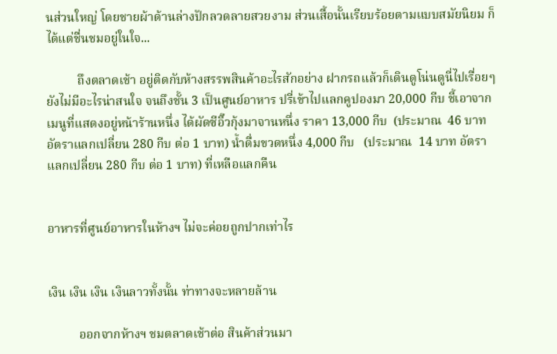นส่วนใหญ่ โดยชายผ้าด้านล่างปักลวดลายสวยงาม ส่วนเสื้อนั้นเรียบร้อยตามแบบสมัยนิยม ก็ได้แต่ชื่นชมอยู่ในใจ...

          ถึงตลาดเช้า อยู่ติดกับห้างสรรพสินค้าอะไรสักอย่าง ฝากรถแล้วก็เดินดูโน่นดูนี่ไปเรื่อยๆ ยังไม่มีอะไรน่าสนใจ จนถึงชั้น 3 เป็นศูนย์อาหาร ปรี่เข้าไปแลกคูปองมา 20,000 กีบ ชี้เอาจากเมนูที่แสดงอยู่หน้าร้านหนึ่ง ได้ผัดซีอิ๊วกุ้งมาจานหนึ่ง ราคา 13,000 กีบ  (ประมาณ  46 บาท อัตราแลกเปลี่ยน 280 กีบ ต่อ 1 บาท) น้ำดื่มขวดหนึ่ง 4,000 กีบ   (ประมาณ  14 บาท อัตราแลกเปลี่ยน 280 กีบ ต่อ 1 บาท) ที่เหลือแลกคืน


อาหารที่ศูนย์อาหารในห้างฯ ไม่จะค่อยถูกปากเท่าไร


เงิน เงิน เงิน เงินลาวทั้งนั้น ท่าทางจะหลายล้าน

          ออกจากห้างฯ ชมตลาดเช้าต่อ สินค้าส่วนมา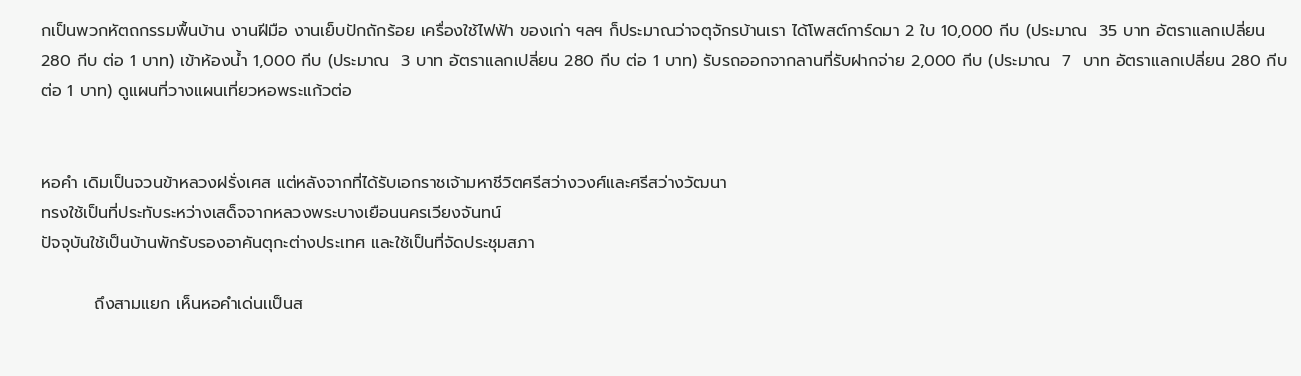กเป็นพวกหัตถกรรมพื้นบ้าน งานฝีมือ งานเย็บปักถักร้อย เครื่องใช้ไฟฟ้า ของเก่า ฯลฯ ก็ประมาณว่าจตุจักรบ้านเรา ได้โพสต์การ์ดมา 2 ใบ 10,000 กีบ (ประมาณ  35 บาท อัตราแลกเปลี่ยน 280 กีบ ต่อ 1 บาท) เข้าห้องน้ำ 1,000 กีบ (ประมาณ  3 บาท อัตราแลกเปลี่ยน 280 กีบ ต่อ 1 บาท) รับรถออกจากลานที่รับฝากจ่าย 2,000 กีบ (ประมาณ  7  บาท อัตราแลกเปลี่ยน 280 กีบ ต่อ 1 บาท) ดูแผนที่วางแผนเที่ยวหอพระแก้วต่อ


หอคำ เดิมเป็นจวนข้าหลวงฝรั่งเศส แต่หลังจากที่ได้รับเอกราชเจ้ามหาชีวิตศรีสว่างวงศ์และศรีสว่างวัฒนา
ทรงใช้เป็นที่ประทับระหว่างเสด็จจากหลวงพระบางเยือนนครเวียงจันทน์
ปัจจุบันใช้เป็นบ้านพักรับรองอาคันตุกะต่างประเทศ และใช้เป็นที่จัดประชุมสภา

         ถึงสามแยก เห็นหอคำเด่นเเป็นส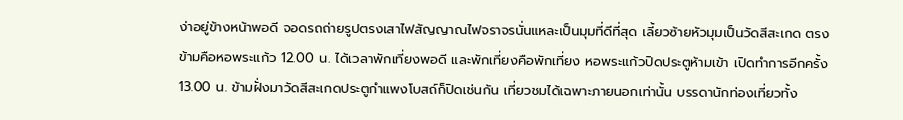ง่าอยู่ข้างหน้าพอดี จอดรถถ่ายรูปตรงเสาไฟสัญญาณไฟจราจรนั่นแหละเป็นมุมที่ดีที่สุด เลี้ยวซ้ายหัวมุมเป็นวัดสีสะเกด ตรงข้ามคือหอพระแก้ว 12.00 น. ได้เวลาพักเที่ยงพอดี และพักเที่ยงคือพักเที่ยง หอพระแก้วปิดประตูห้ามเข้า เปิดทำการอีกครั้ง 13.00 น. ข้ามฝั่งมาวัดสีสะเกดประตูกำแพงโบสถ์ก็ปิดเช่นกัน เที่ยวชมได้เฉพาะภายนอกเท่านั้น บรรดานักท่องเที่ยวทั้ง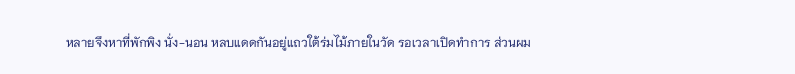หลายจึงหาที่พักพิง นั่ง-นอน หลบแดดกันอยู่แถวใต้ร่มไม้ภายในวัด รอเวลาเปิดทำการ ส่วนผม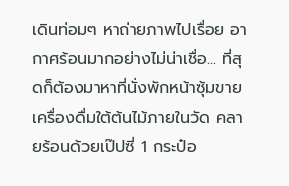เดินท่อมๆ หาถ่ายภาพไปเรื่อย อากาศร้อนมากอย่างไม่น่าเชื่อ... ที่สุดก็ต้องมาหาที่นั่งพักหน้าซุ้มขายเครื่องดื่มใต้ต้นไม้ภายในวัด คลายร้อนด้วยเป๊ปซี่ 1 กระป๋อ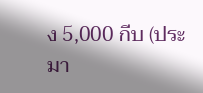ง 5,000 กีบ (ประมา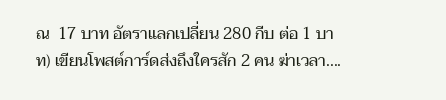ณ  17 บาท อัตราแลกเปลี่ยน 280 กีบ ต่อ 1 บาท) เขียนโพสต์การ์ดส่งถึงใครสัก 2 คน ฆ่าเวลา....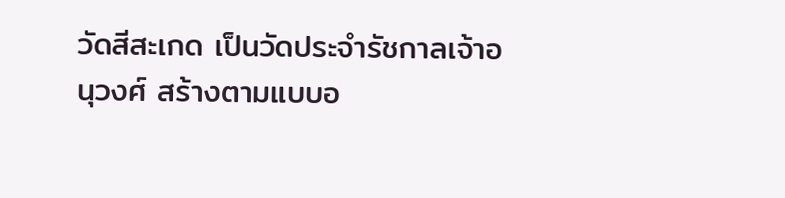วัดสีสะเกด เป็นวัดประจำรัชกาลเจ้าอนุวงศ์ สร้างตามแบบอ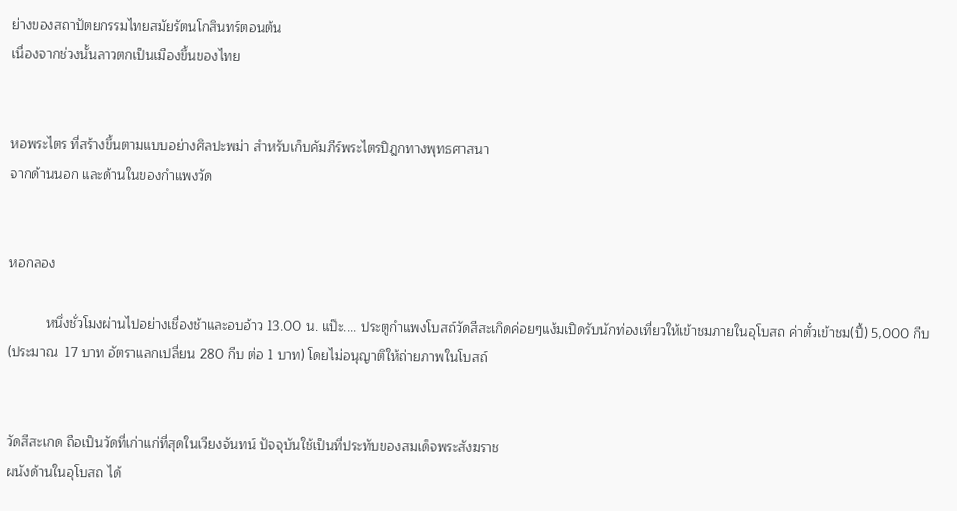ย่างของสถาปัตยกรรมไทยสมัยรัตนโกสินทร์ตอนต้น
เนื่องจากช่วงนั้นลาวตกเป็นเมืองขึ้นของไทย


หอพระไตร ที่สร้างขึ้นตามแบบอย่างศิลปะพม่า สำหรับเก็บคัมภีร์พระไตรปิฎกทางพุทธศาสนา
จากด้านนอก และด้านในของกำแพงวัด


หอกลอง

          หนึ่งชั่วโมงผ่านไปอย่างเชื่องช้าและอบอ้าว 13.00 น. แป๊ะ.... ประตูกำแพงโบสถ์วัดสีสะเกิดค่อยๆแง้มเปิดรับนักท่องเที่ยวให้เข้าชมภายในอุโบสถ ค่าตั๋วเข้าชม(ปี้) 5,000 กีบ (ประมาณ  17 บาท อัตราแลกเปลี่ยน 280 กีบ ต่อ 1 บาท) โดยไม่อนุญาติให้ถ่ายภาพในโบสถ์


วัดสีสะเกด ถือเป็นวัดที่เก่าแก่ที่สุดในเวียงจันทน์ ปัจจุบันใช้เป็นที่ประทับของสมเด็จพระสังฆราช
ผนังด้านในอุโบสถ ได้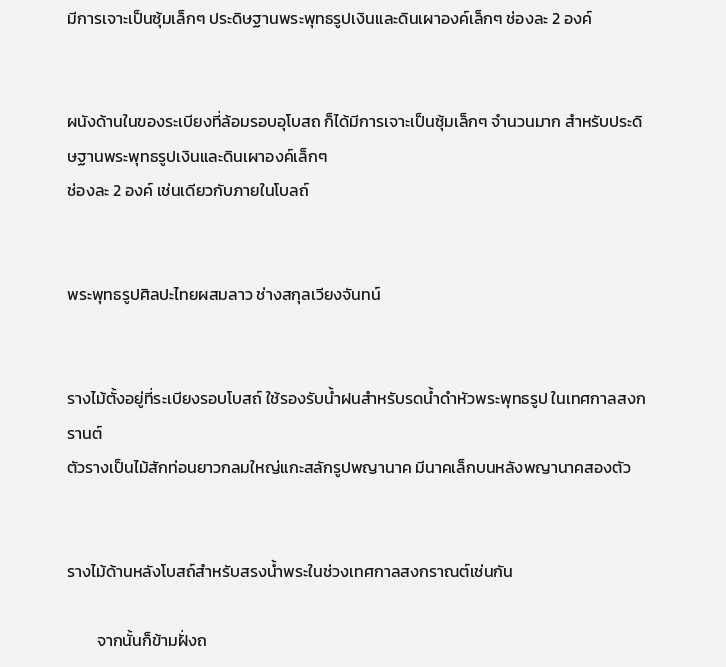มีการเจาะเป็นซุ้มเล็กๆ ประดิษฐานพระพุทธรูปเงินและดินเผาองค์เล็กๆ ช่องละ 2 องค์


ผนังด้านในของระเบียงที่ล้อมรอบอุโบสถ ก็ได้มีการเจาะเป็นซุ้มเล็กๆ จำนวนมาก สำหรับประดิษฐานพระพุทธรูปเงินและดินเผาองค์เล็กๆ
ช่องละ 2 องค์ เช่นเดียวกับภายในโบลถ์


พระพุทธรูปศิลปะไทยผสมลาว ช่างสกุลเวียงจันทน์


รางไม้ตั้งอยู่ที่ระเบียงรอบโบสถ์ ใช้รองรับน้ำฝนสำหรับรดน้ำดำหัวพระพุทธรูป ในเทศกาลสงกรานต์
ตัวรางเป็นไม้สักท่อนยาวกลมใหญ่แกะสลักรูปพญานาค มีนาคเล็กบนหลังพญานาคสองตัว


รางไม้ด้านหลังโบสถ์สำหรับสรงน้ำพระในช่วงเทศกาลสงกราณต์เช่นกัน

        จากนั้นก็ข้ามฝั่งถ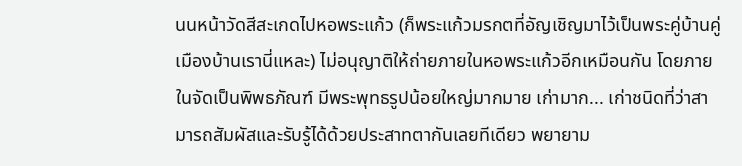นนหน้าวัดสีสะเกดไปหอพระแก้ว (ก็พระแก้วมรกตที่อัญเชิญมาไว้เป็นพระคู่บ้านคู่เมืองบ้านเรานี่แหละ) ไม่อนุญาติให้ถ่ายภายในหอพระแก้วอีกเหมือนกัน โดยภายในจัดเป็นพิพธภัณฑ์ มีพระพุทธรูปน้อยใหญ่มากมาย เก่ามาก... เก่าชนิดที่ว่าสามารถสัมผัสและรับรู้ได้ด้วยประสาทตากันเลยทีเดียว พยายาม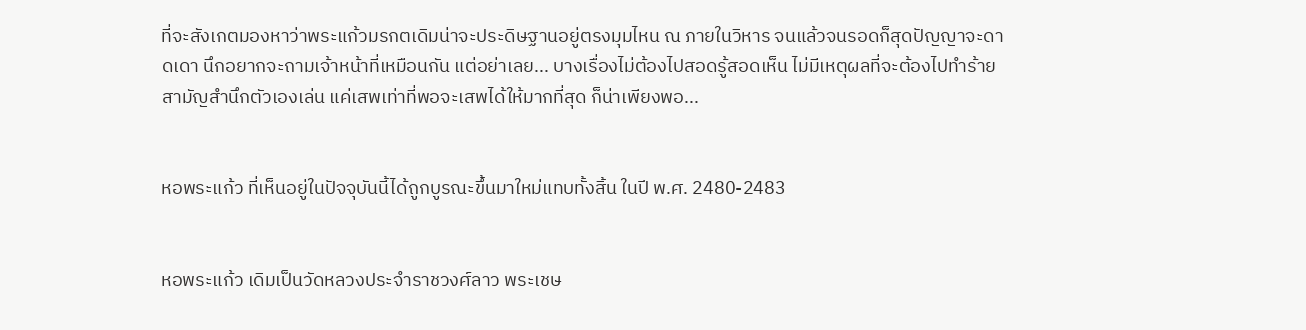ที่จะสังเกตมองหาว่าพระแก้วมรกตเดิมน่าจะประดิษฐานอยู่ตรงมุมไหน ณ ภายในวิหาร จนแล้วจนรอดก็สุดปัญญาจะดาดเดา นึกอยากจะถามเจ้าหน้าที่เหมือนกัน แต่อย่าเลย... บางเรื่องไม่ต้องไปสอดรู้สอดเห็น ไม่มีเหตุผลที่จะต้องไปทำร้ายสามัญสำนึกตัวเองเล่น แค่เสพเท่าที่พอจะเสพได้ให้มากที่สุด ก็น่าเพียงพอ...


หอพระแก้ว ที่เห็นอยู่ในปัจจุบันนี้ได้ถูกบูรณะขึ้นมาใหม่แทบทั้งสิ้น ในปี พ.ศ. 2480-2483


หอพระแก้ว เดิมเป็นวัดหลวงประจำราชวงศ์ลาว พระเชษ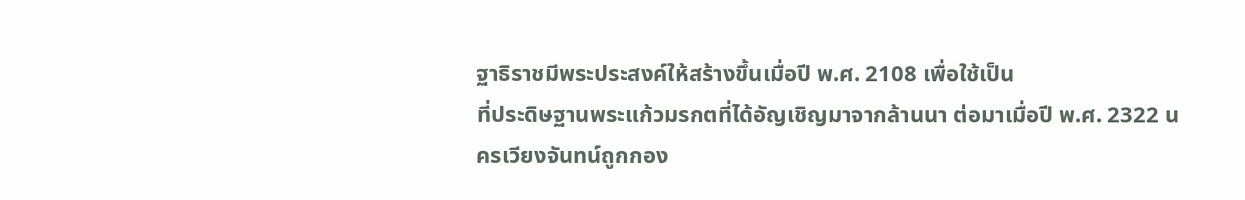ฐาธิราชมีพระประสงค์ให้สร้างขึ้นเมื่อปี พ.ศ. 2108 เพื่อใช้เป็น
ที่ประดิษฐานพระแก้วมรกตที่ได้อัญเชิญมาจากล้านนา ต่อมาเมื่อปี พ.ศ. 2322 นครเวียงจันทน์ถูกกอง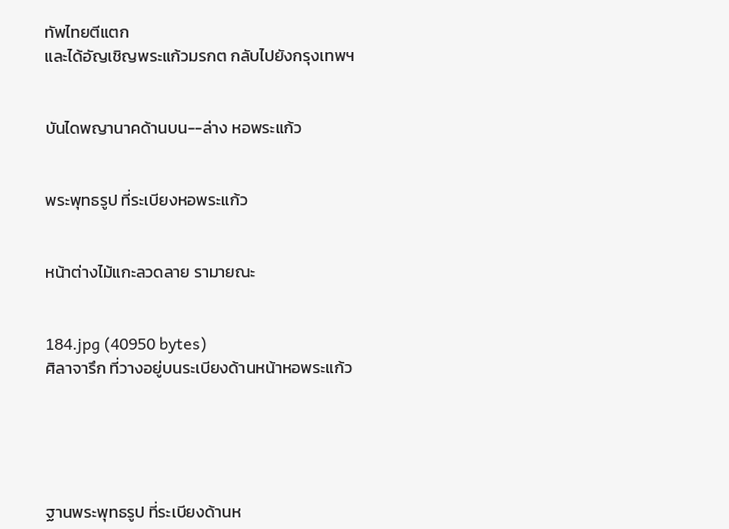ทัพไทยตีแตก
และได้อัญเชิญพระแก้วมรกต กลับไปยังกรุงเทพฯ


บันไดพญานาคด้านบน--ล่าง หอพระแก้ว


พระพุทธรูป ที่ระเบียงหอพระแก้ว


หน้าต่างไม้แกะลวดลาย รามายณะ


184.jpg (40950 bytes)
ศิลาจารึก ที่วางอยู่บนระเบียงด้านหน้าหอพระแก้ว





ฐานพระพุทธรูป ที่ระเบียงด้านห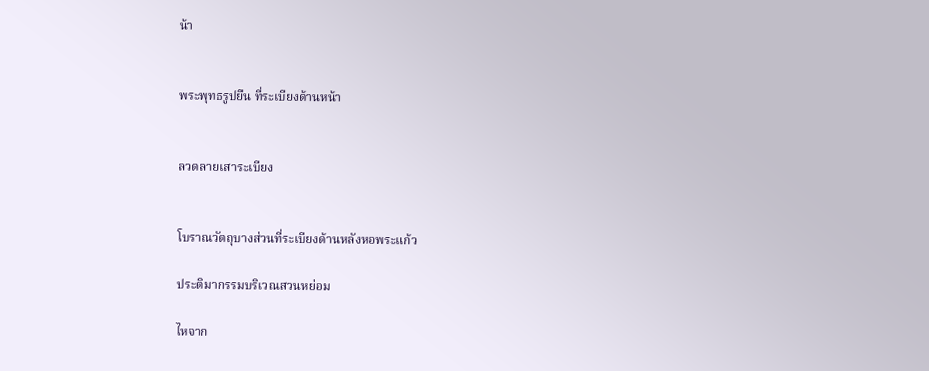น้า


พระพุทธรูปยืน ที่ระเบียงด้านหน้า


ลวดลายเสาระเบียง


โบราณวัตถุบางส่วนที่ระเบียงด้านหลังหอพระแก้ว

ประติมากรรมบริเวณสวนหย่อม

ไหจาก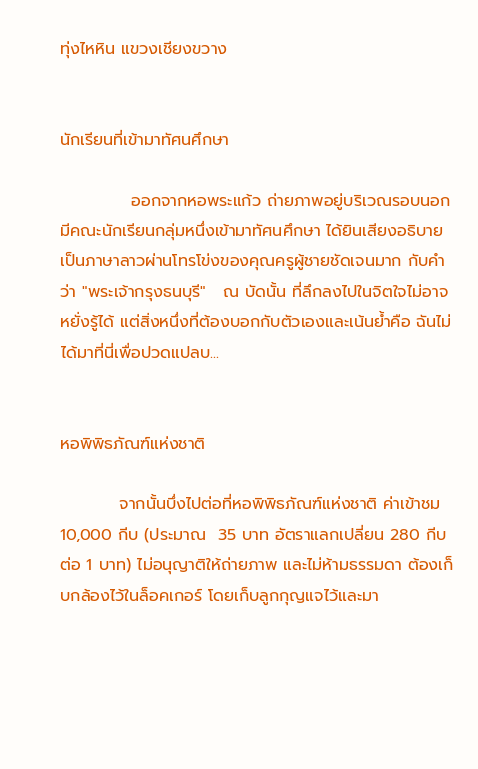ทุ่งไหหิน แขวงเชียงขวาง


นักเรียนที่เข้ามาทัศนศึกษา

            ออกจากหอพระแก้ว ถ่ายภาพอยู่บริเวณรอบนอก มีคณะนักเรียนกลุ่มหนึ่งเข้ามาทัศนศึกษา ได้ยินเสียงอธิบายเป็นภาษาลาวผ่านโทรโข่งของคุณครูผู้ชายชัดเจนมาก กับคำว่า "พระเจ้ากรุงธนบุรี"   ณ บัดนั้น ที่ลึกลงไปในจิตใจไม่อาจหยั่งรู้ได้ แต่สิ่งหนึ่งที่ต้องบอกกับตัวเองและเน้นย้ำคือ ฉันไม่ได้มาที่นี่เพื่อปวดแปลบ...


หอพิพิธภัณฑ์แห่งชาติ

          จากนั้นบึ่งไปต่อที่หอพิพิธภัณฑ์แห่งชาติ ค่าเข้าชม 10,000 กีบ (ประมาณ  35 บาท อัตราแลกเปลี่ยน 280 กีบ ต่อ 1 บาท) ไม่อนุญาติให้ถ่ายภาพ และไม่ห้ามธรรมดา ต้องเก็บกล้องไว้ในล็อคเกอร์ โดยเก็บลูกกุญแจไว้และมา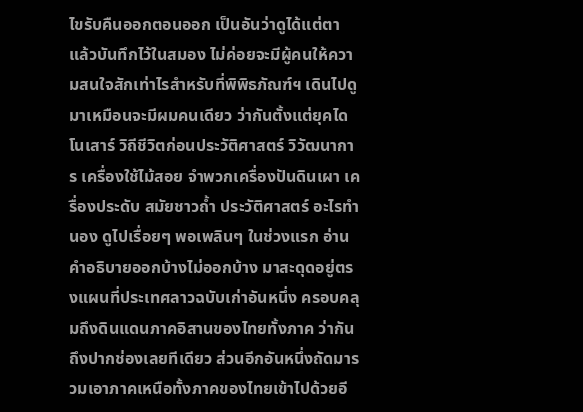ไขรับคืนออกตอนออก เป็นอันว่าดูได้แต่ตา แล้วบันทึกไว้ในสมอง ไม่ค่อยจะมีผู้คนให้ความสนใจสักเท่าไรสำหรับที่พิพิธภัณฑ์ฯ เดินไปดูมาเหมือนจะมีผมคนเดียว ว่ากันตั้งแต่ยุคไดโนเสาร์ วิถีชีวิตก่อนประวัติศาสตร์ วิวัฒนาการ เครื่องใช้ไม้สอย จำพวกเครื่องปันดินเผา เครื่องประดับ สมัยชาวถ้ำ ประวัติศาสตร์ อะไรทำนอง ดูไปเรื่อยๆ พอเพลินๆ ในช่วงแรก อ่านคำอธิบายออกบ้างไม่ออกบ้าง มาสะดุดอยู่ตรงแผนที่ประเทศลาวฉบับเก่าอันหนึ่ง ครอบคลุมถึงดินแดนภาคอิสานของไทยทั้งภาค ว่ากันถึงปากช่องเลยทีเดียว ส่วนอีกอันหนึ่งถัดมารวมเอาภาคเหนือทั้งภาคของไทยเข้าไปด้วยอี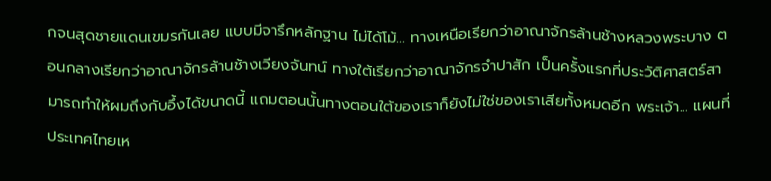กจนสุดชายแดนเขมรกันเลย แบบมีจารึกหลักฐาน ไม่ได้โม้... ทางเหนือเรียกว่าอาณาจักรล้านช้างหลวงพระบาง ตอนกลางเรียกว่าอาณาจักรล้านช้างเวียงจันทน์ ทางใต้เรียกว่าอาณาจักรจำปาสัก เป็นครั้งแรกที่ประวัติศาสตร์สามารถทำให้ผมถึงกับอึ้งได้ขนาดนี้ แถมตอนนั้นทางตอนใต้ของเราก็ยังไม่ใช่ของเราเสียทั้งหมดอีก พระเจ้า... แผนที่ประเทศไทยเห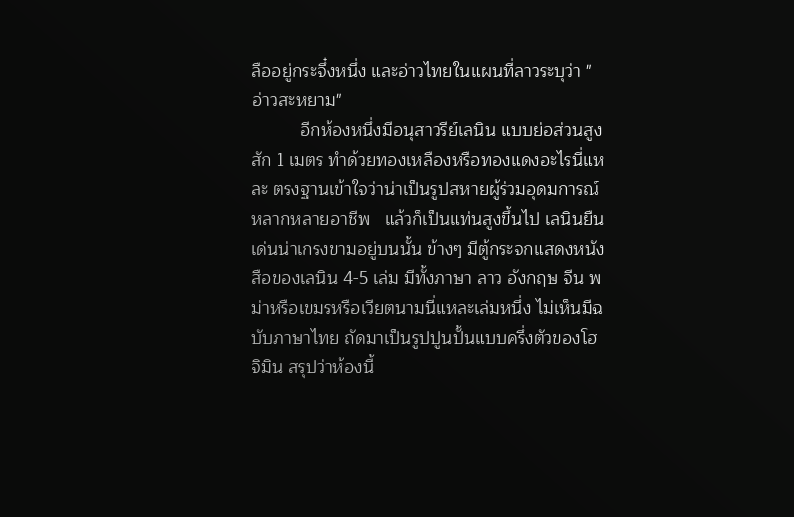ลืออยู่กระจึ๋งหนึ่ง และอ่าวไทยในแผนที่ลาวระบุว่า "อ่าวสะหยาม"
          อีกห้องหนึ่งมีอนุสาวรีย์เลนิน แบบย่อส่วนสูงสัก 1 เมตร ทำด้วยทองเหลืองหรือทองแดงอะไรนี่แหละ ตรงฐานเข้าใจว่าน่าเป็นรูปสหายผู้ร่วมอุดมการณ์ หลากหลายอาชีพ   แล้วก็เป็นแท่นสูงขึ้นไป เลนินยืนเด่นน่าเกรงขามอยู่บนนั้น ข้างๆ มีตู้กระจกแสดงหนังสือของเลนิน 4-5 เล่ม มีทั้งภาษา ลาว อังกฤษ จีน พม่าหรือเขมรหรือเวียตนามนี่แหละเล่มหนึ่ง ไม่เห็นมีฉบับภาษาไทย ถัดมาเป็นรูปปูนปั้นแบบครึ่งตัวของโฮจิมิน สรุปว่าห้องนี้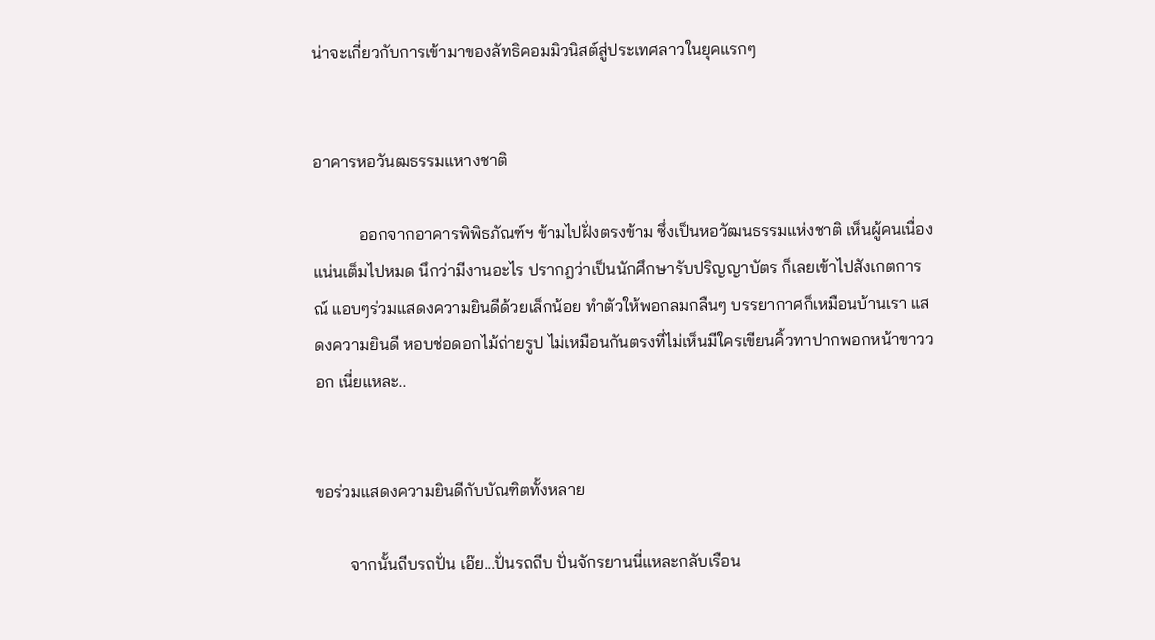น่าจะเกี่ยวกับการเข้ามาของลัทธิคอมมิวนิสต์สู่ประเทศลาวในยุคแรกๆ


อาคารหอวันฒธรรมแหางชาติ

           ออกจากอาคารพิพิธภัณฑ์ฯ ข้ามไปฝั่งตรงข้าม ซึ่งเป็นหอวัฒนธรรมแห่งชาติ เห็นผู้คนเนื่องแน่นเต็มไปหมด นึกว่ามีงานอะไร ปรากฎว่าเป็นนักศึกษารับปริญญาบัตร ก็เลยเข้าไปสังเกตการณ์ แอบๆร่วมแสดงความยินดีด้วยเล็กน้อย ทำตัวให้พอกลมกลืนๆ บรรยากาศก็เหมือนบ้านเรา แสดงความยินดี หอบช่อดอกไม้ถ่ายรูป ไม่เหมือนกันตรงที่ไม่เห็นมีใครเขียนคิ้วทาปากพอกหน้าขาววอก เนี่ยแหละ..


ขอร่วมแสดงความยินดีกับบัณฑิตทั้งหลาย

        จากนั้นถีบรถปั่น เอ๊ย...ปั่นรถถีบ ปั่นจักรยานนี่แหละกลับเรือน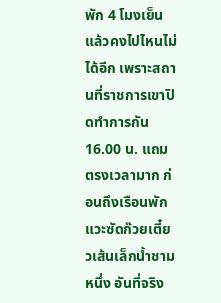พัก 4 โมงเย็นแล้วคงไปไหนไม่ได้อีก เพราะสถานที่ราชการเขาปิดทำการกัน 16.00 น. แถมตรงเวลามาก ก่อนถึงเรือนพักแวะซัดก๊วยเตี๋ยวเส้นเล็กน้ำชามหนึ่ง อันที่จริง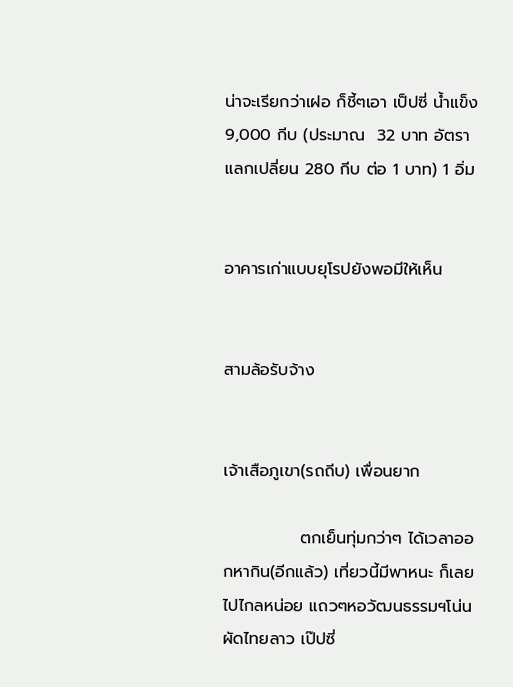น่าจะเรียกว่าเฝอ ก็ชี้ๆเอา เป็ปซี่ น้ำแข็ง 9,000 กีบ (ประมาณ  32 บาท อัตราแลกเปลี่ยน 280 กีบ ต่อ 1 บาท) 1 อิ่ม


อาคารเก่าแบบยุโรปยังพอมีให้เห็น


สามล้อรับจ้าง


เจ้าเสือภูเขา(รถถีบ) เพื่อนยาก

             ตกเย็นทุ่มกว่าๆ ได้เวลาออกหากิน(อีกแล้ว) เที่ยวนี้มีพาหนะ ก็เลยไปไกลหน่อย แถวๆหอวัฒนธรรมฯโน่น ผัดไทยลาว เป๊ปซี่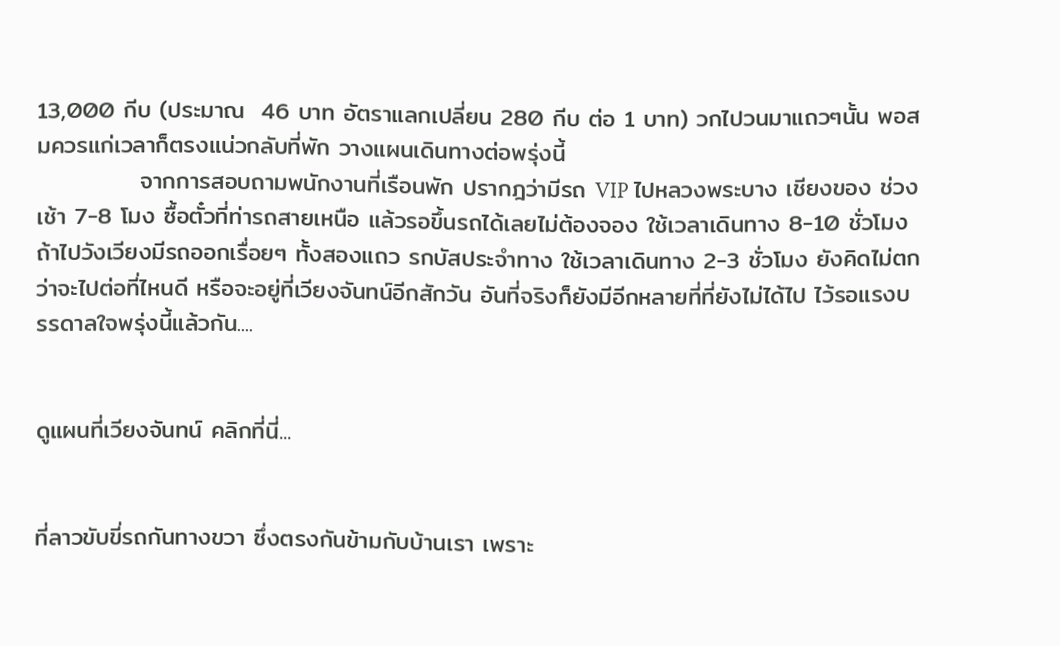13,000 กีบ (ประมาณ  46 บาท อัตราแลกเปลี่ยน 280 กีบ ต่อ 1 บาท) วกไปวนมาแถวๆนั้น พอสมควรแก่เวลาก็ตรงแน่วกลับที่พัก วางแผนเดินทางต่อพรุ่งนี้
            จากการสอบถามพนักงานที่เรือนพัก ปรากฎว่ามีรถ VIP ไปหลวงพระบาง เชียงของ ช่วงเช้า 7-8 โมง ซื้อตั๋วที่ท่ารถสายเหนือ แล้วรอขึ้นรถได้เลยไม่ต้องจอง ใช้เวลาเดินทาง 8-10 ชั่วโมง ถ้าไปวังเวียงมีรถออกเรื่อยๆ ทั้งสองแถว รกบัสประจำทาง ใช้เวลาเดินทาง 2-3 ชั่วโมง ยังคิดไม่ตกว่าจะไปต่อที่ไหนดี หรือจะอยู่ที่เวียงจันทน์อีกสักวัน อันที่จริงก็ยังมีอีกหลายที่ที่ยังไม่ได้ไป ไว้รอแรงบรรดาลใจพรุ่งนี้แล้วกัน....


ดูแผนที่เวียงจันทน์ คลิกที่นี่...


ที่ลาวขับขี่รถกันทางขวา ซึ่งตรงกันข้ามกับบ้านเรา เพราะ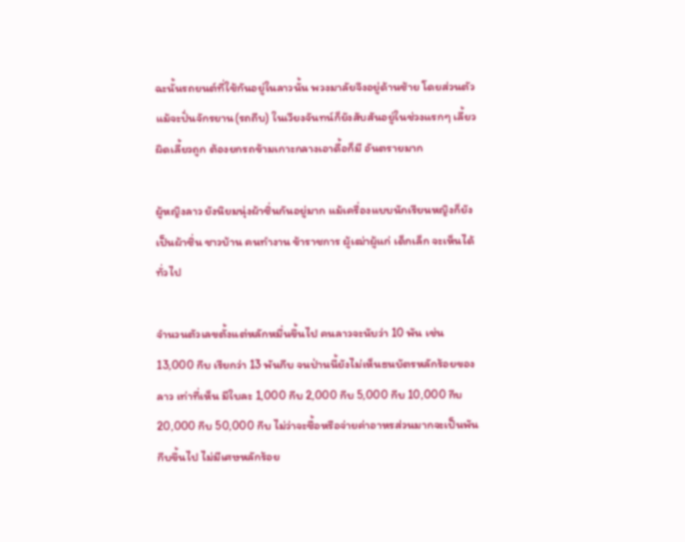ฉะนั้นรถยนต์ที่ใช้กันอยู่ในลาวนั้น พวงมาลัยจึงอยู่ด้านซ้าย โดยส่วนตัวแม้จะปั่นจักรยาน(รถถีบ) ในเวียงจันทน์ก็ยังสับสันอยู่ในช่วงแรกๆ เลี้ยวผิดเลี้ยวถูก ต้องยกรถข้ามเกาะกลางเอาดื้อก็มี อันตรายมาก

ผู้หญิงลาว ยังนิยมนุ่งผ้าซิ่นกันอยู่มาก แม้เครื่องแบบนักเรียนหญิงก็ยังเป็นผ้าซิ่น ชาวบ้าน คนทำงาน ข้าราชการ ผู้เฒ่าผู้แก่ เด็กเล็ก จะเห็นได้ทั่วไป

จำนวนตัวเลขตั้งแต่หลักหมื่นขึ้นไป คนลาวจะนับว่า 10 พัน เช่น 13,000 กีบ เรียกว่า 13 พันกีบ จนป่านนี้ยังไม่เห็นธนบัตรหลักร้อยของลาว เท่าที่เห็น มีใบละ 1,000 กีบ 2,000 กีบ 5,000 กีบ 10,000 กีบ 20,000 กีบ 50,000 กีบ ไม่ว่าจะซื้อหรือจ่ายค่าอาหรส่วนมากจะเป็นพันกีบขึ้นไป ไม่มีเศษหลักร้อย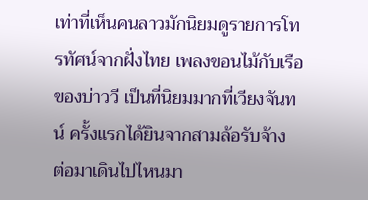เท่าที่เห็นคนลาวมักนิยมดูรายการโทรทัศน์จากฝั่งไทย เพลงขอนไม้กับเรือ ของบ่าววี เป็นที่นิยมมากที่เวียงจันทน์ ครั้งแรกได้ยินจากสามล้อรับจ้าง   ต่อมาเดินไปไหนมา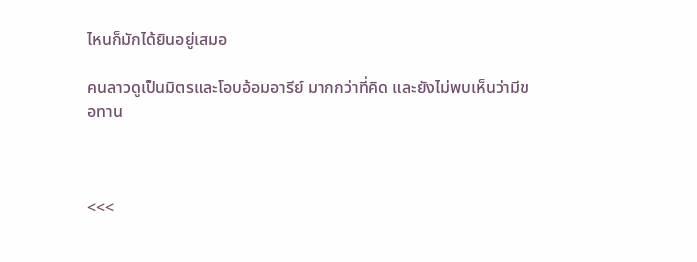ไหนก็มักได้ยินอยู่เสมอ

คนลาวดูเป็นมิตรและโอบอ้อมอารีย์ มากกว่าที่คิด และยังไม่พบเห็นว่ามีขอทาน



<<<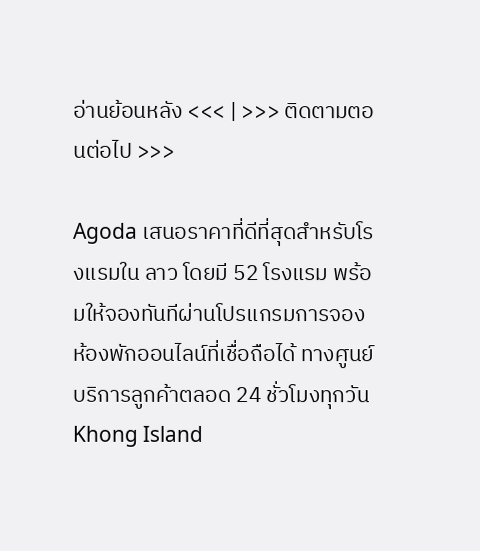อ่านย้อนหลัง <<< | >>> ติดตามตอนต่อไป >>>

Agoda เสนอราคาที่ดีที่สุดสำหรับโรงแรมใน ลาว โดยมี 52 โรงแรม พร้อมให้จองทันทีผ่านโปรแกรมการจองห้องพักออนไลน์ที่เชื่อถือได้ ทางศูนย์บริการลูกค้าตลอด 24 ชั่วโมงทุกวัน Khong Island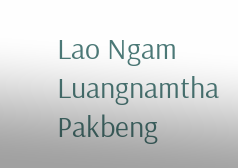Lao Ngam
Luangnamtha
Pakbeng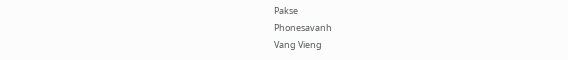Pakse
Phonesavanh
Vang Vieng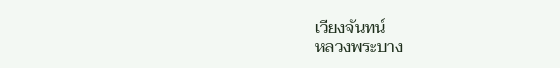เวียงจันทน์
หลวงพระบาง